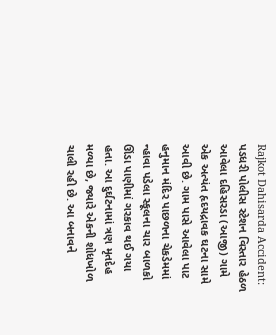Rajkot Dahisarda Accident: પડધરી પોલીસ સ્ટેશન વિસ્તાર હેઠળ આવેલા દહિસરડા (આજી) ગામે એક અત્યંત હૃદયદ્રાવક ઘટના સામે આવી છે. ગામ પાસે આવેલા પાટ હનુમાન મંદિર પાછળના ચેકડેમમાં ન્હાવા પડેલા સ્કૂલના ચાર બાળકો ઊંડા પાણીમાં ગરકાવ થઈ ગયા હતા. આ દુર્ઘટનામાં ત્રણ મૃતદેહ મળ્યા છે, જ્યારે એકની શોધખોળ ચાલી રહી છે. આ બનાવને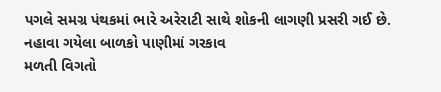પગલે સમગ્ર પંથકમાં ભારે અરેરાટી સાથે શોકની લાગણી પ્રસરી ગઈ છે.
નહાવા ગયેલા બાળકો પાણીમાં ગરકાવ
મળતી વિગતો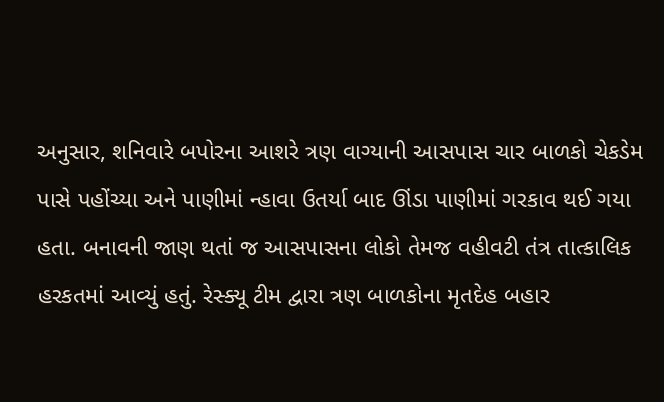અનુસાર, શનિવારે બપોરના આશરે ત્રણ વાગ્યાની આસપાસ ચાર બાળકો ચેકડેમ પાસે પહોંચ્યા અને પાણીમાં ન્હાવા ઉતર્યા બાદ ઊંડા પાણીમાં ગરકાવ થઈ ગયા હતા. બનાવની જાણ થતાં જ આસપાસના લોકો તેમજ વહીવટી તંત્ર તાત્કાલિક હરકતમાં આવ્યું હતું. રેસ્ક્યૂ ટીમ દ્વારા ત્રણ બાળકોના મૃતદેહ બહાર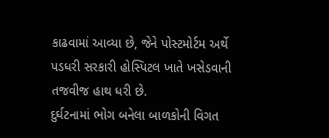કાઢવામાં આવ્યા છે, જેને પોસ્ટમોર્ટમ અર્થે પડધરી સરકારી હોસ્પિટલ ખાતે ખસેડવાની તજવીજ હાથ ધરી છે.
દુર્ઘટનામાં ભોગ બનેલા બાળકોની વિગત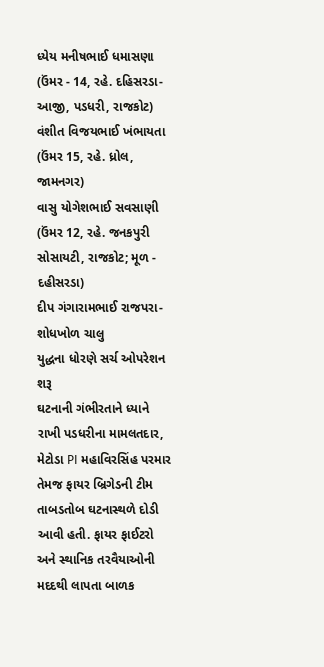ધ્યેય મનીષભાઈ ધમાસણા (ઉંમર - 14, રહે. દહિસરડા-આજી, પડધરી, રાજકોટ)
વંશીત વિજયભાઈ ખંભાયતા (ઉંમર 15, રહે. ધ્રોલ, જામનગર)
વાસુ યોગેશભાઈ સવસાણી (ઉંમર 12, રહે. જનકપુરી સોસાયટી, રાજકોટ; મૂળ - દહીસરડા)
દીપ ગંગારામભાઈ રાજપરા- શોધખોળ ચાલુ
યુદ્ધના ધોરણે સર્ચ ઓપરેશન શરૂ
ઘટનાની ગંભીરતાને ધ્યાને રાખી પડધરીના મામલતદાર, મેટોડા PI મહાવિરસિંહ પરમાર તેમજ ફાયર બ્રિગેડની ટીમ તાબડતોબ ઘટનાસ્થળે દોડી આવી હતી. ફાયર ફાઈટરો અને સ્થાનિક તરવૈયાઓની મદદથી લાપતા બાળક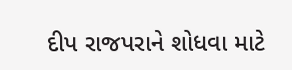દીપ રાજપરાને શોધવા માટે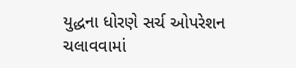યુદ્ધના ધોરણે સર્ચ ઓપરેશન ચલાવવામાં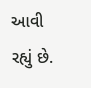આવી રહ્યું છે.